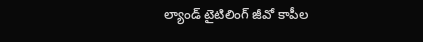ల్యాండ్‌ టైటిలింగ్‌ జీవో కాపీల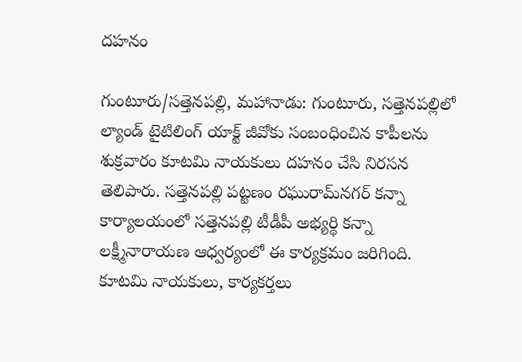దహనం

గుంటూరు/సత్తెనపల్లి, మహానాడు: గుంటూరు, సత్తెనపల్లిలో ల్యాండ్‌ టైటిలింగ్‌ యాక్ట్‌ జీవోకు సంబంధించిన కాపీలను శుక్రవారం కూటమి నాయకులు దహనం చేసి నిరసన తెలిపారు. సత్తెనపల్లి పట్టణం రఘురామ్‌నగర్‌ కన్నా కార్యాలయంలో సత్తెనపల్లి టీడీపీ అభ్యర్థి కన్నా లక్ష్మీనారాయణ ఆధ్వర్యంలో ఈ కార్యక్రమం జరిగింది. కూటమి నాయకులు, కార్యకర్తలు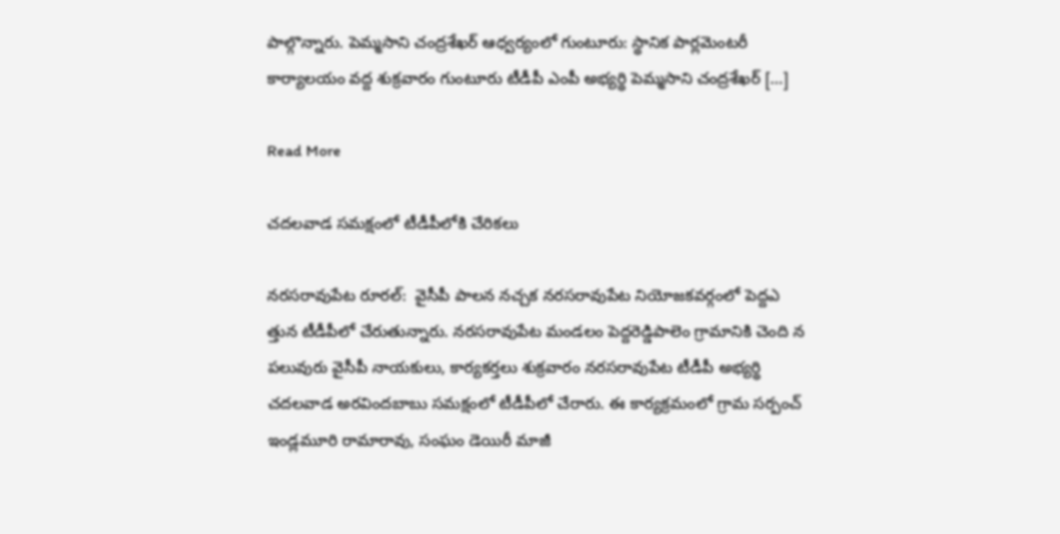పాల్గొన్నారు. పెమ్మసాని చంద్రశేఖర్‌ ఆధ్వర్యంలో గుంటూరు: స్థానిక పార్లమెంటరీ కార్యాలయం వద్ద శుక్రవారం గుంటూరు టీడీపీ ఎంపీ అభ్యర్థి పెమ్మసాని చంద్రశేఖర్‌ […]

Read More

చదలవాడ సమక్షంలో టీడీపీలోకి చేరికలు

నరసరావుపేట రూరల్‌:  వైసీపీ పాలన నచ్చక నరసరావుపేట నియోజకవర్గంలో పెద్దఎ త్తున టీడీపీలో చేరుతున్నారు. నరసరావుపేట మండలం పెద్దరెడ్డిపాలెం గ్రామానికి చెంది న పలువురు వైసీపీ నాయకులు, కార్యకర్తలు శుక్రవారం నరసరావుపేట టీడీపీ అభ్యర్థి చదలవాడ అరవిందబాబు సమక్షంలో టీడీపీలో చేరారు. ఈ కార్యక్రమంలో గ్రామ సర్పంచ్‌ ఇండ్లమూరి రామారావు, సంఘం డెయిరీ మాజీ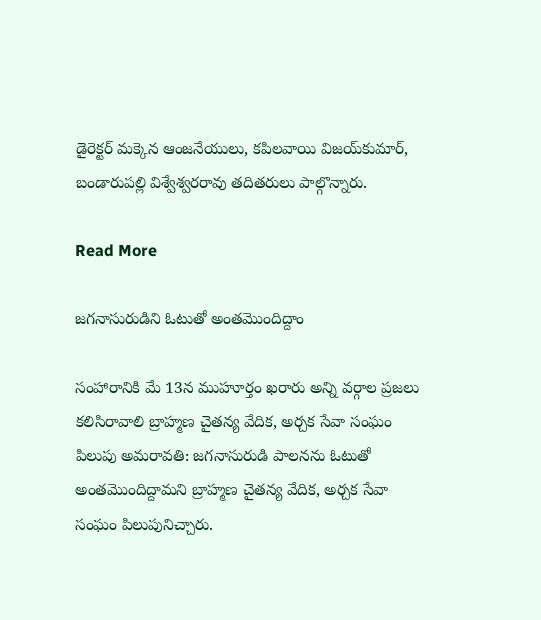డైరెక్టర్‌ మక్కెన ఆంజనేయులు, కపిలవాయి విజయ్‌కుమార్‌, బండారుపల్లి విశ్వేశ్వరరావు తదితరులు పాల్గొన్నారు.

Read More

జగనాసురుడిని ఓటుతో అంతమొందిద్దాం

సంహారానికి మే 13న ముహూర్తం ఖరారు అన్ని వర్గాల ప్రజలు కలిసిరావాలి బ్రాహ్మణ చైతన్య వేదిక, అర్చక సేవా సంఘం పిలుపు అమరావతి: జగనాసురుడి పాలనను ఓటుతో అంతమొందిద్దామని బ్రాహ్మణ చైతన్య వేదిక, అర్చక సేవా సంఘం పిలుపునిచ్చారు.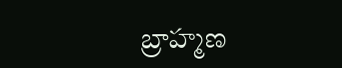బ్రాహ్మణ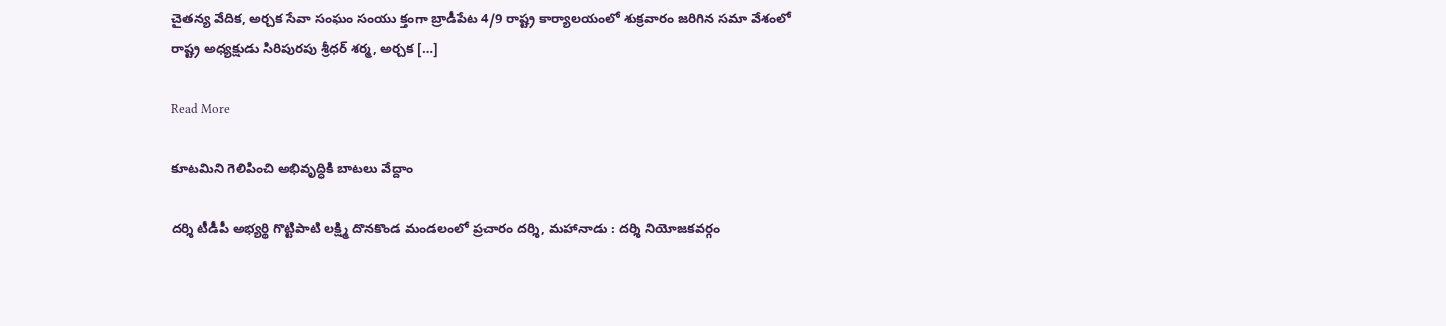చైతన్య వేదిక, అర్చక సేవా సంఘం సంయు క్తంగా బ్రాడీపేట 4/9 రాష్ట్ర కార్యాలయంలో శుక్రవారం జరిగిన సమా వేశంలో రాష్ట్ర అధ్యక్షుడు సిరిపురపు శ్రీధర్‌ శర్మ, అర్చక […]

Read More

కూటమిని గెలిపించి అభివృద్ధికి బాటలు వేద్దాం

దర్శి టీడీపీ అభ్యర్థి గొట్టిపాటి లక్ష్మి దొనకొండ మండలంలో ప్రచారం దర్శి, మహానాడు : దర్శి నియోజకవర్గం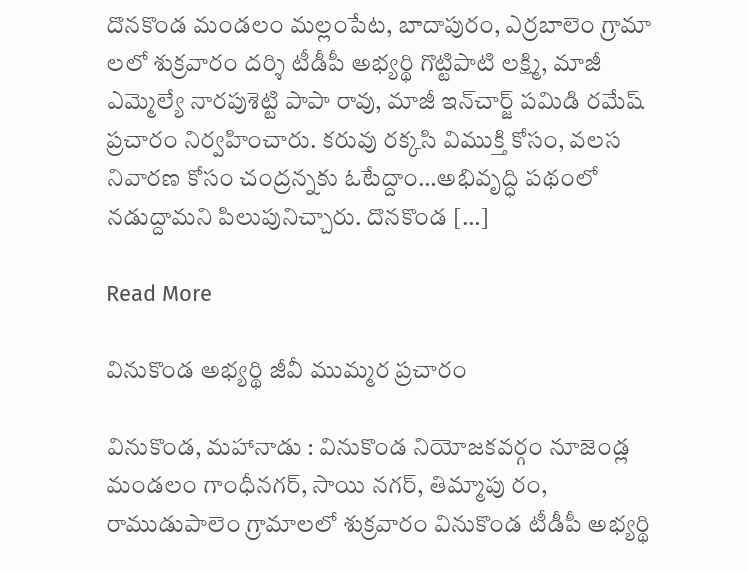దొనకొండ మండలం మల్లంపేట, బాదాపురం, ఎర్రబాలెం గ్రామా లలో శుక్రవారం దర్శి టీడీపీ అభ్యర్థి గొట్టిపాటి లక్ష్మి, మాజీ ఎమ్మెల్యే నారపుశెట్టి పాపా రావు, మాజీ ఇన్‌చార్జ్‌ పమిడి రమేష్‌ ప్రచారం నిర్వహించారు. కరువు రక్కసి విముక్తి కోసం, వలస నివారణ కోసం చంద్రన్నకు ఓటేద్దాం…అభివృద్ధి పథంలో నడుద్దామని పిలుపునిచ్చారు. దొనకొండ […]

Read More

వినుకొండ అభ్యర్థి జీవీ ముమ్మర ప్రచారం

వినుకొండ, మహానాడు : వినుకొండ నియోజకవర్గం నూజెండ్ల మండలం గాంధీనగర్‌, సాయి నగర్‌, తిమ్మాపు రం, రాముడుపాలెం గ్రామాలలో శుక్రవారం వినుకొండ టీడీపీ అభ్యర్థి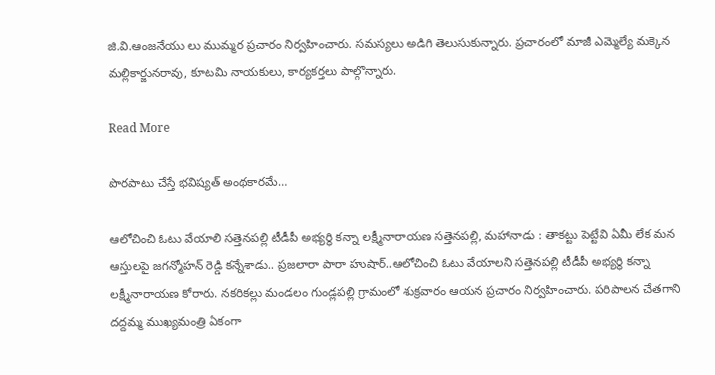జి.వి.ఆంజనేయు లు ముమ్మర ప్రచారం నిర్వహించారు. సమస్యలు అడిగి తెలుసుకున్నారు. ప్రచారంలో మాజీ ఎమ్మెల్యే మక్కెన మల్లికార్జునరావు, కూటమి నాయకులు, కార్యకర్తలు పాల్గొన్నారు.

Read More

పొరపాటు చేస్తే భవిష్యత్‌ అంథకారమే…

ఆలోచించి ఓటు వేయాలి సత్తెనపల్లి టీడీపీ అభ్యర్థి కన్నా లక్ష్మీనారాయణ సత్తెనపల్లి, మహానాడు : తాకట్టు పెట్టేవి ఏమీ లేక మన ఆస్తులపై జగన్మోహన్‌ రెడ్డి కన్నేశాడు.. ప్రజలారా పారా హుషార్‌..ఆలోచించి ఓటు వేయాలని సత్తెనపల్లి టీడీపీ అభ్యర్థి కన్నా లక్ష్మీనారాయణ కోరారు. నకరికల్లు మండలం గుండ్లపల్లి గ్రామంలో శుక్రవారం ఆయన ప్రచారం నిర్వహించారు. పరిపాలన చేతగాని దద్దమ్మ ముఖ్యమంత్రి ఏకంగా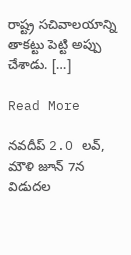రాష్ట్ర సచివాలయాన్ని తాకట్టు పెట్టి అప్పు చేశాడు. […]

Read More

న‌వ‌దీప్ 2.O ల‌వ్, మౌళి జూన్‌ 7న విడుదల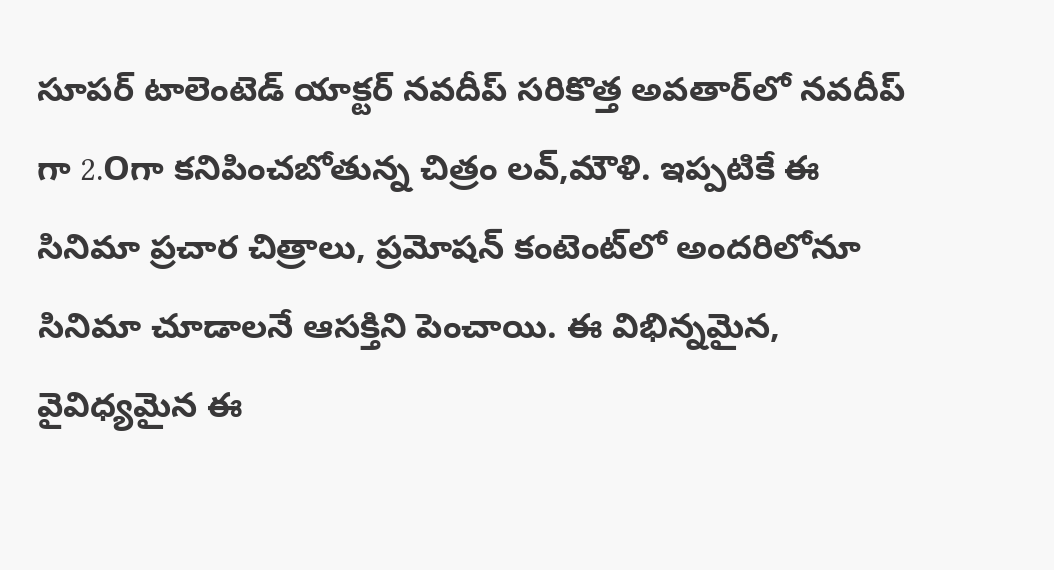సూప‌ర్ టాలెంటెడ్ యాక్టర్ నవదీప్ సరికొత్త అవతార్‌లో న‌వ‌దీప్ గా 2.Oగా క‌నిపించ‌బోతున్న చిత్రం లవ్,మౌళి. ఇప్పటికే ఈ సినిమా ప్రచార చిత్రాలు, ప్రమోషన్‌ కంటెంట్‌లో అందరిలోనూ సినిమా చూడాలనే ఆసక్తిని పెంచాయి. ఈ విభిన్న‌మైన, వైవిధ్య‌మైన ఈ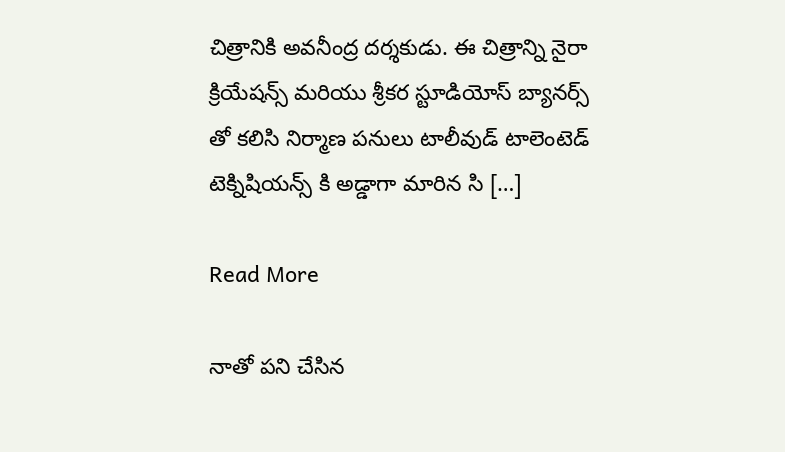చిత్రానికి అవ‌నీంద్ర ద‌ర్శ‌కుడు. ఈ చిత్రాన్ని నైరా క్రియేషన్స్ మరియు శ్రీకర స్టూడియోస్ బ్యానర్స్ తో క‌లిసి నిర్మాణ పనులు టాలీవుడ్ టాలెంటెడ్ టెక్నిషియన్స్ కి అడ్డాగా మారిన సి […]

Read More

నాతో పని చేసిన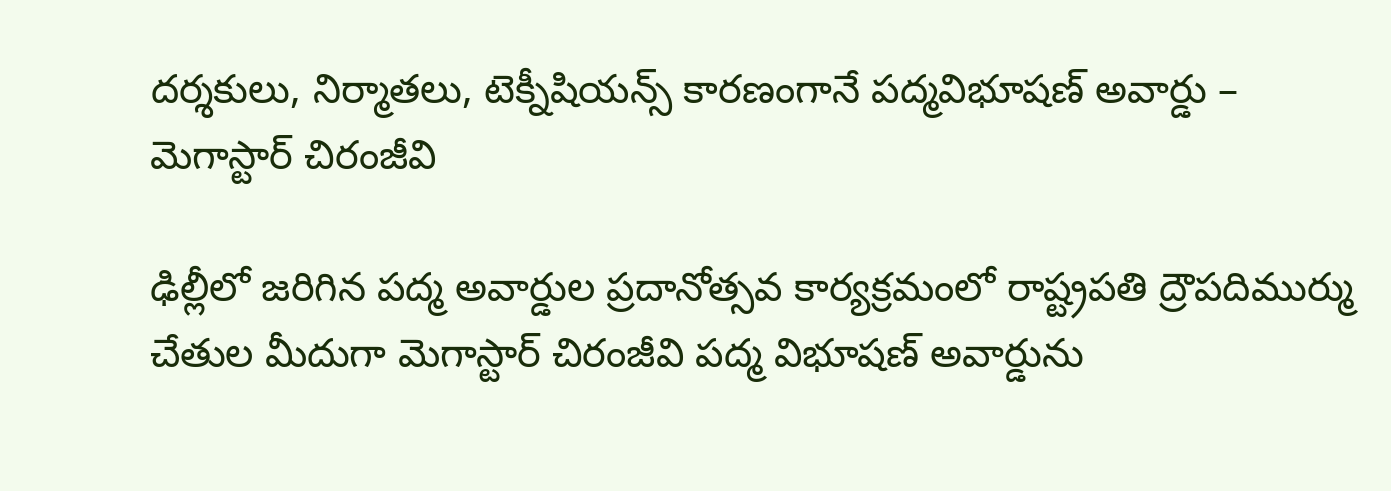దర్శకులు, నిర్మాతలు, టెక్నీషియన్స్ కారణంగానే పద్మవిభూషణ్ అవార్డు – మెగాస్టార్ చిరంజీవి

ఢిల్లీలో జరిగిన పద్మ అవార్డుల ప్రదానోత్సవ కార్యక్రమంలో రాష్ట్రపతి ద్రౌపదిముర్ము చేతుల మీదుగా మెగాస్టార్ చిరంజీవి పద్మ విభూషణ్ అవార్డును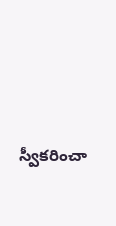స్వీకరించా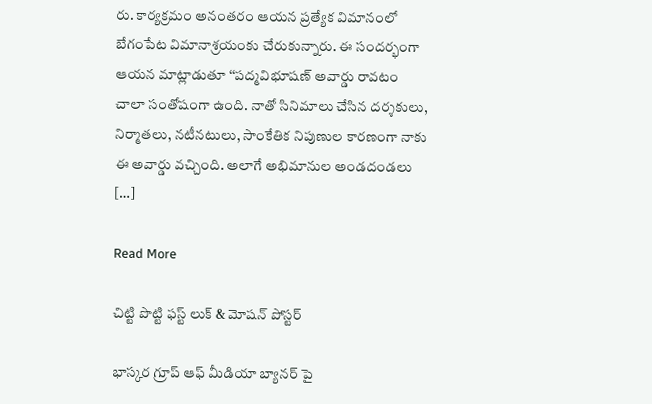రు. కార్యక్రమం అనంతరం ఆయన ప్రత్యేక విమానంలో బేగంపేట విమానాశ్రయంకు చేరుకున్నారు. ఈ సందర్భంగా ఆయన మాట్లాడుతూ ‘‘పద్మవిభూషణ్ అవార్డు రావటం చాలా సంతోషంగా ఉంది. నాతో సినిమాలు చేసిన దర్శకులు, నిర్మాతలు, నటీనటులు, సాంకేతిక నిపుణుల కారణంగా నాకు ఈ అవార్డు వచ్చింది. అలాగే అభిమానుల అండదండలు […]

Read More

చిట్టి పొట్టి ఫస్ట్ లుక్ & మోషన్ పోస్టర్

భాస్కర గ్రూప్ ఆఫ్ మీడియా బ్యానర్ పై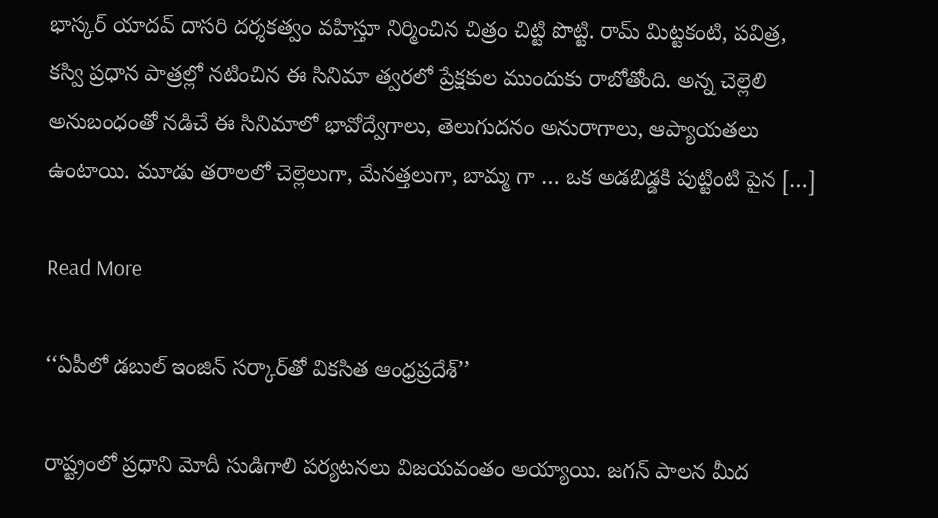భాస్కర్ యాదవ్ దాసరి దర్శకత్వం వహిస్తూ నిర్మించిన చిత్రం చిట్టి పొట్టి. రామ్ మిట్టకంటి, పవిత్ర, కస్వి ప్రధాన పాత్రల్లో నటించిన ఈ సినిమా త్వరలో ప్రేక్షకుల ముందుకు రాబోతోంది. అన్న చెల్లెలి అనుబంధంతో నడిచే ఈ సినిమాలో భావోద్వేగాలు, తెలుగుదనం అనురాగాలు, ఆప్యాయతలు ఉంటాయి. మూడు తరాలలో చెల్లెలుగా, మేనత్తలుగా, బామ్మ గా … ఒక అడబిడ్డకి పుట్టింటి పైన […]

Read More

‘‘ఏపీలో డబుల్‌ ఇంజిన్‌ సర్కార్‌తో వికసిత ఆంధ్రప్రదేశ్‌’’

రాష్ట్రంలో ప్రధాని మోదీ సుడిగాలి పర్యటనలు విజయవంతం అయ్యాయి. జగన్‌ పాలన మీద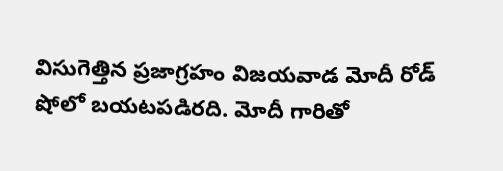విసుగెత్తిన ప్రజాగ్రహం విజయవాడ మోదీ రోడ్‌ షోలో బయటపడిరది. మోదీ గారితో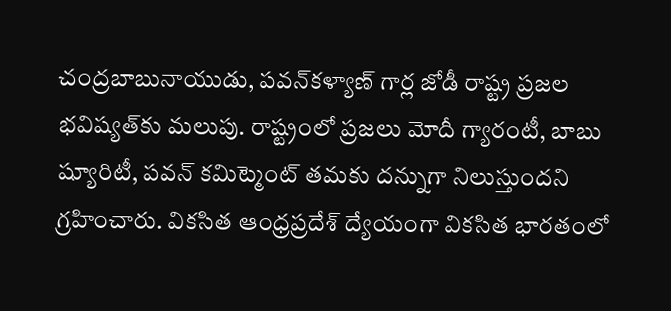చంద్రబాబునాయుడు, పవన్‌కళ్యాణ్‌ గార్ల జోడీ రాష్ట్ర ప్రజల భవిష్యత్‌కు మలుపు. రాష్ట్రంలో ప్రజలు మోదీ గ్యారంటీ, బాబు ష్యూరిటీ, పవన్‌ కమిట్మెంట్‌ తమకు దన్నుగా నిలుస్తుందని గ్రహించారు. వికసిత ఆంధ్రప్రదేశ్‌ ద్యేయంగా వికసిత భారతంలో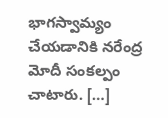భాగస్వామ్యం చేయడానికి నరేంద్ర మోదీ సంకల్పం చాటారు. […]